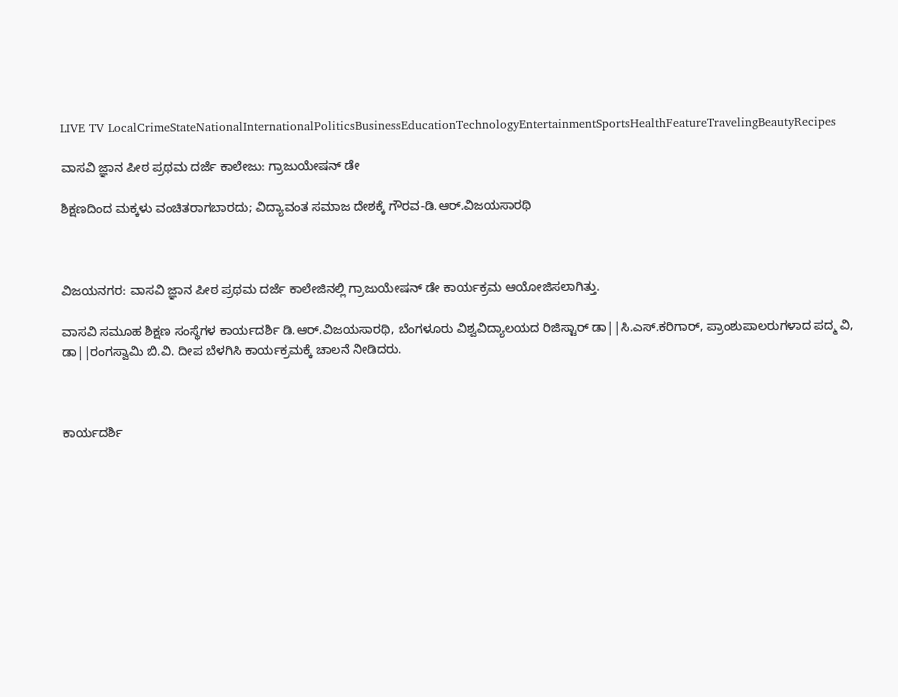LIVE TV LocalCrimeStateNationalInternationalPoliticsBusinessEducationTechnologyEntertainmentSportsHealthFeatureTravelingBeautyRecipes

ವಾಸವಿ ಜ್ಞಾನ ಪೀಠ ಪ್ರಥಮ ದರ್ಜೆ ಕಾಲೇಜು: ಗ್ರಾಜುಯೇಷನ್ ಡೇ

ಶಿಕ್ಷಣದಿಂದ ಮಕ್ಕಳು ವಂಚಿತರಾಗಬಾರದು; ವಿದ್ಯಾವಂತ ಸಮಾಜ ದೇಶಕ್ಕೆ ಗೌರವ-ಡಿ.ಆರ್.ವಿಜಯಸಾರಥಿ



ವಿಜಯನಗರ: ವಾಸವಿ ಜ್ಞಾನ ಪೀಠ ಪ್ರಥಮ ದರ್ಜೆ ಕಾಲೇಜಿನಲ್ಲಿ ಗ್ರಾಜುಯೇಷನ್ ಡೇ ಕಾರ್ಯಕ್ರಮ ಆಯೋಜಿಸಲಾಗಿತ್ತು.

ವಾಸವಿ ಸಮೂಹ ಶಿಕ್ಷಣ ಸಂಸ್ಥೆಗಳ ಕಾರ್ಯದರ್ಶಿ ಡಿ.ಆರ್.ವಿಜಯಸಾರಥಿ, ಬೆಂಗಳೂರು ವಿಶ್ವವಿದ್ಯಾಲಯದ ರಿಜಿಸ್ಟಾರ್ ಡಾ||ಸಿ.ಎಸ್.ಕರಿಗಾರ್, ಪ್ರಾಂಶುಪಾಲರುಗಳಾದ ಪದ್ಮ ವಿ, ಡಾ||ರಂಗಸ್ವಾಮಿ ಬಿ.ವಿ. ದೀಪ ಬೆಳಗಿಸಿ ಕಾರ್ಯಕ್ರಮಕ್ಕೆ ಚಾಲನೆ ನೀಡಿದರು.



ಕಾರ್ಯದರ್ಶಿ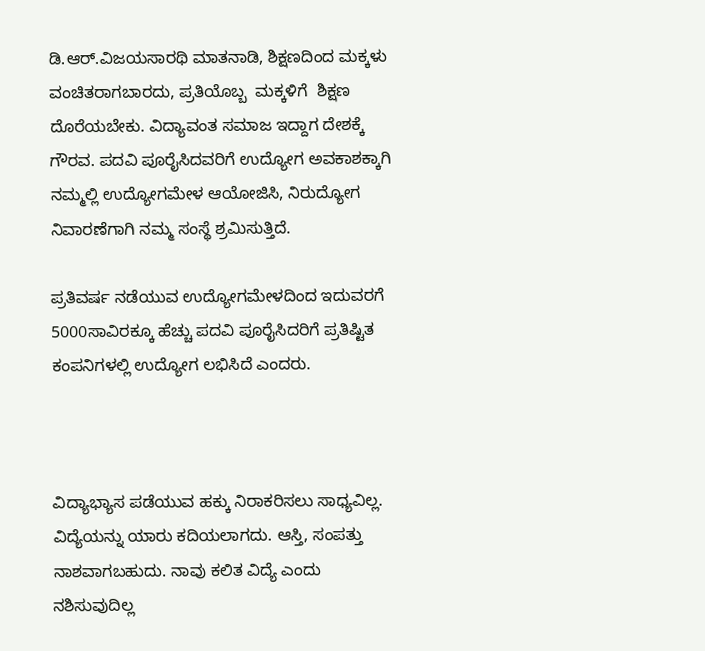ಡಿ.ಆರ್.ವಿಜಯಸಾರಥಿ ಮಾತನಾಡಿ, ಶಿಕ್ಷಣದಿಂದ ಮಕ್ಕಳು ವಂಚಿತರಾಗಬಾರದು, ಪ್ರತಿಯೊಬ್ಬ  ಮಕ್ಕಳಿಗೆ  ಶಿಕ್ಷಣ ದೊರೆಯಬೇಕು. ವಿದ್ಯಾವಂತ ಸಮಾಜ ಇದ್ದಾಗ ದೇಶಕ್ಕೆ ಗೌರವ. ಪದವಿ ಪೂರೈಸಿದವರಿಗೆ ಉದ್ಯೋಗ ಅವಕಾಶಕ್ಕಾಗಿ ನಮ್ಮಲ್ಲಿ ಉದ್ಯೋಗಮೇಳ ಆಯೋಜಿಸಿ, ನಿರುದ್ಯೋಗ ನಿವಾರಣೆಗಾಗಿ ನಮ್ಮ ಸಂಸ್ಥೆ ಶ್ರಮಿಸುತ್ತಿದೆ.

ಪ್ರತಿವರ್ಷ ನಡೆಯುವ ಉದ್ಯೋಗಮೇಳದಿಂದ ಇದುವರಗೆ  5000ಸಾವಿರಕ್ಕೂ ಹೆಚ್ಚು ಪದವಿ ಪೂರೈಸಿದರಿಗೆ ಪ್ರತಿಷ್ಟಿತ ಕಂಪನಿಗಳಲ್ಲಿ ಉದ್ಯೋಗ ಲಭಿಸಿದೆ ಎಂದರು.



ವಿದ್ಯಾಭ್ಯಾಸ ಪಡೆಯುವ ಹಕ್ಕು ನಿರಾಕರಿಸಲು ಸಾಧ್ಯವಿಲ್ಲ. ವಿದ್ಯೆಯನ್ನು ಯಾರು ಕದಿಯಲಾಗದು. ಆಸ್ತಿ, ಸಂಪತ್ತು ನಾಶವಾಗಬಹುದು. ನಾವು ಕಲಿತ ವಿದ್ಯೆ ಎಂದು ನಶಿಸುವುದಿಲ್ಲ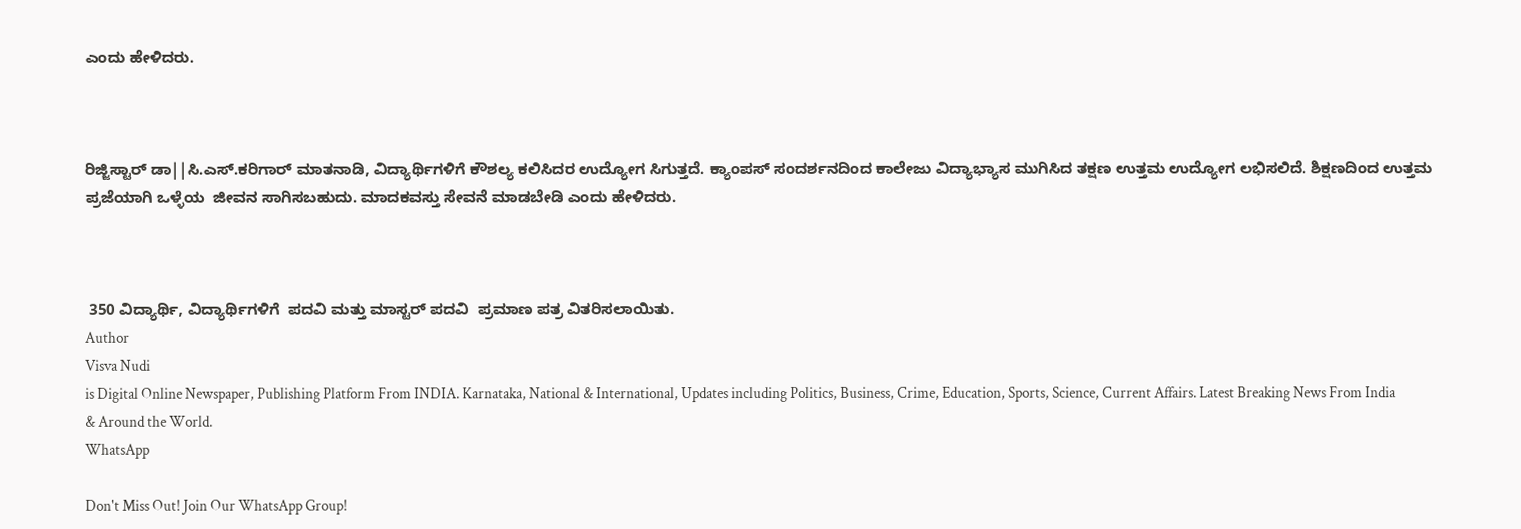ಎಂದು ಹೇಳಿದರು.



ರಿಜ್ಜಿಸ್ಟಾರ್ ಡಾ||ಸಿ.ಎಸ್.ಕರಿಗಾರ್ ಮಾತನಾಡಿ, ವಿದ್ಯಾರ್ಥಿಗಳಿಗೆ ಕೌಶಲ್ಯ ಕಲಿಸಿದರ ಉದ್ಯೋಗ ಸಿಗುತ್ತದೆ. ಕ್ಯಾಂಪಸ್ ಸಂದರ್ಶನದಿಂದ ಕಾಲೇಜು ವಿದ್ಯಾಭ್ಯಾಸ ಮುಗಿಸಿದ ತಕ್ಷಣ ಉತ್ತಮ ಉದ್ಯೋಗ ಲಭಿಸಲಿದೆ. ಶಿಕ್ಷಣದಿಂದ ಉತ್ತಮ ಪ್ರಜೆಯಾಗಿ ಒಳ್ಳೆಯ  ಜೀವನ ಸಾಗಿಸಬಹುದು. ಮಾದಕವಸ್ತು ಸೇವನೆ ಮಾಡಬೇಡಿ ಎಂದು ಹೇಳಿದರು.



 350 ವಿದ್ಯಾರ್ಥಿ, ವಿದ್ಯಾರ್ಥಿಗಳಿಗೆ  ಪದವಿ ಮತ್ತು ಮಾಸ್ಟರ್ ಪದವಿ  ಪ್ರಮಾಣ ಪತ್ರ ವಿತರಿಸಲಾಯಿತು.
Author
Visva Nudi
is Digital Online Newspaper, Publishing Platform From INDIA. Karnataka, National & International, Updates including Politics, Business, Crime, Education, Sports, Science, Current Affairs. Latest Breaking News From India & Around the World.
WhatsApp

Don't Miss Out! Join Our WhatsApp Group!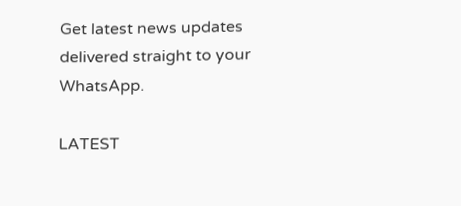Get latest news updates delivered straight to your WhatsApp.

LATEST